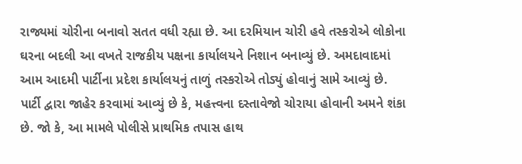રાજ્યમાં ચોરીના બનાવો સતત વધી રહ્યા છે. આ દરમિયાન ચોરી હવે તસ્કરોએ લોકોના ઘરના બદલી આ વખતે રાજકીય પક્ષના કાર્યાલયને નિશાન બનાવ્યું છે. અમદાવાદમાં આમ આદમી પાર્ટીના પ્રદેશ કાર્યાલયનું તાળું તસ્કરોએ તોડ્યું હોવાનું સામે આવ્યું છે. પાર્ટી દ્વારા જાહેર કરવામાં આવ્યું છે કે, મહત્ત્વના દસ્તાવેજો ચોરાયા હોવાની અમને શંકા છે. જો કે, આ મામલે પોલીસે પ્રાથમિક તપાસ હાથ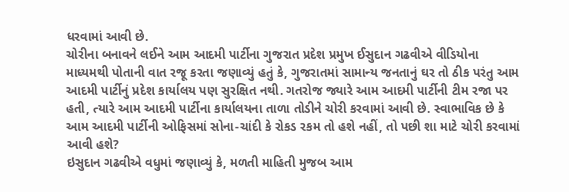ધરવામાં આવી છે.
ચોરીના બનાવને લઈને આમ આદમી પાર્ટીના ગુજરાત પ્રદેશ પ્રમુખ ઈસુદાન ગઢવીએ વીડિયોના માધ્યમથી પોતાની વાત રજૂ કરતા જણાવ્યું હતું કે, ગુજરાતમાં સામાન્ય જનતાનું ઘર તો ઠીક પરંતુ આમ આદમી પાર્ટીનું પ્રદેશ કાર્યાલય પણ સુરક્ષિત નથી. ગતરોજ જ્યારે આમ આદમી પાર્ટીની ટીમ રજા પર હતી, ત્યારે આમ આદમી પાર્ટીના કાર્યાલયના તાળા તોડીને ચોરી કરવામાં આવી છે. સ્વાભાવિક છે કે આમ આદમી પાર્ટીની ઓફિસમાં સોના-ચાંદી કે રોકડ રકમ તો હશે નહીં, તો પછી શા માટે ચોરી કરવામાં આવી હશે?
ઇસુદાન ગઢવીએ વધુમાં જણાવ્યું કે, મળતી માહિતી મુજબ આમ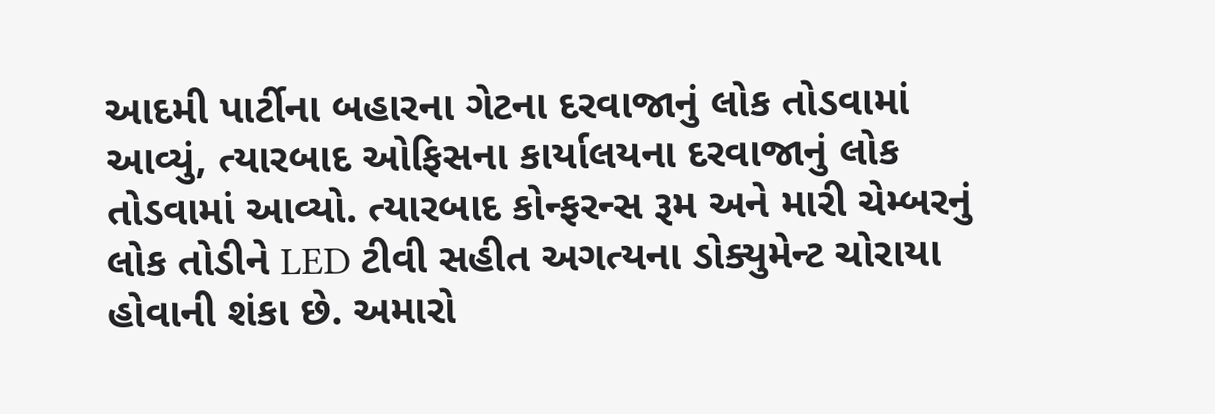આદમી પાર્ટીના બહારના ગેટના દરવાજાનું લોક તોડવામાં આવ્યું, ત્યારબાદ ઓફિસના કાર્યાલયના દરવાજાનું લોક તોડવામાં આવ્યો. ત્યારબાદ કોન્ફરન્સ રૂમ અને મારી ચેમ્બરનું લોક તોડીને LED ટીવી સહીત અગત્યના ડોક્યુમેન્ટ ચોરાયા હોવાની શંકા છે. અમારો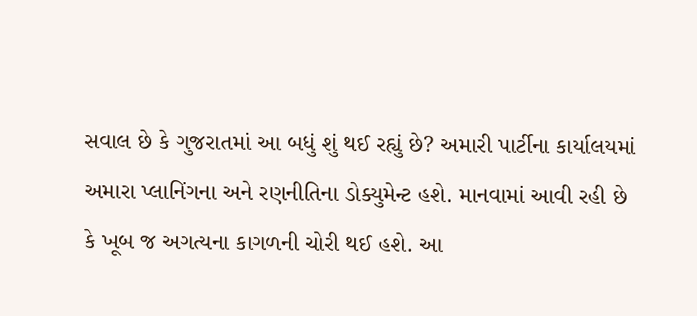સવાલ છે કે ગુજરાતમાં આ બધું શું થઈ રહ્યું છે? અમારી પાર્ટીના કાર્યાલયમાં અમારા પ્લાનિંગના અને રણનીતિના ડોક્યુમેન્ટ હશે. માનવામાં આવી રહી છે કે ખૂબ જ અગત્યના કાગળની ચોરી થઈ હશે. આ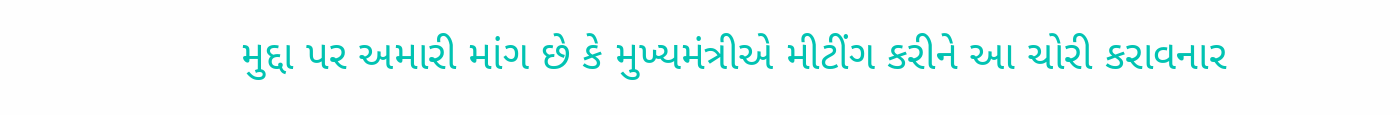મુદ્દા પર અમારી માંગ છે કે મુખ્યમંત્રીએ મીટીંગ કરીને આ ચોરી કરાવનાર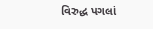વિરુદ્ધ પગલાં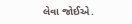લેવા જોઈએ.